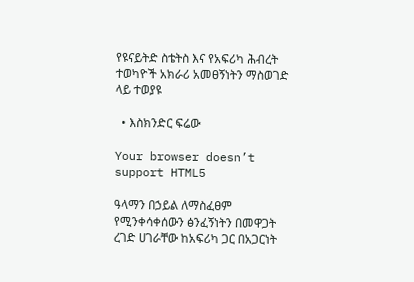የዩናይትድ ስቴትስ እና የአፍሪካ ሕብረት ተወካዮች አክራሪ አመፀኝነትን ማስወገድ ላይ ተወያዩ

  • እስክንድር ፍሬው

Your browser doesn’t support HTML5

ዓላማን በኃይል ለማስፈፀም የሚንቀሳቀሰውን ፅንፈኝነትን በመዋጋት ረገድ ሀገራቸው ከአፍሪካ ጋር በአጋርነት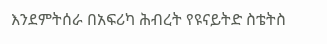እንደምትሰራ በአፍሪካ ሕብረት የዩናይትድ ስቴትስ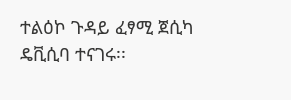ተልዕኮ ጉዳይ ፈፃሚ ጀሲካ ዴቪሲባ ተናገሩ፡፡